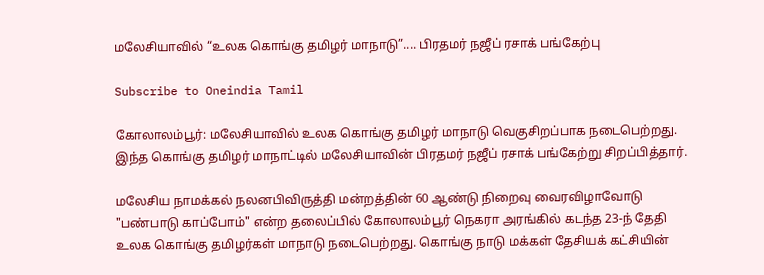மலேசியாவில் “உலக கொங்கு தமிழர் மாநாடு”.... பிரதமர் நஜீப் ரசாக் பங்கேற்பு

Subscribe to Oneindia Tamil

கோலாலம்பூர்: மலேசியாவில் உலக கொங்கு தமிழர் மாநாடு வெகுசிறப்பாக நடைபெற்றது. இந்த கொங்கு தமிழர் மாநாட்டில் மலேசியாவின் பிரதமர் நஜீப் ரசாக் பங்கேற்று சிறப்பித்தார்.

மலேசிய நாமக்கல் நலனபிவிருத்தி மன்றத்தின் 60 ஆண்டு நிறைவு வைரவிழாவோடு "பண்பாடு காப்போம்" என்ற தலைப்பில் கோலாலம்பூர் நெகரா அரங்கில் கடந்த 23-ந் தேதி உலக கொங்கு தமிழர்கள் மாநாடு நடைபெற்றது. கொங்கு நாடு மக்கள் தேசியக் கட்சியின்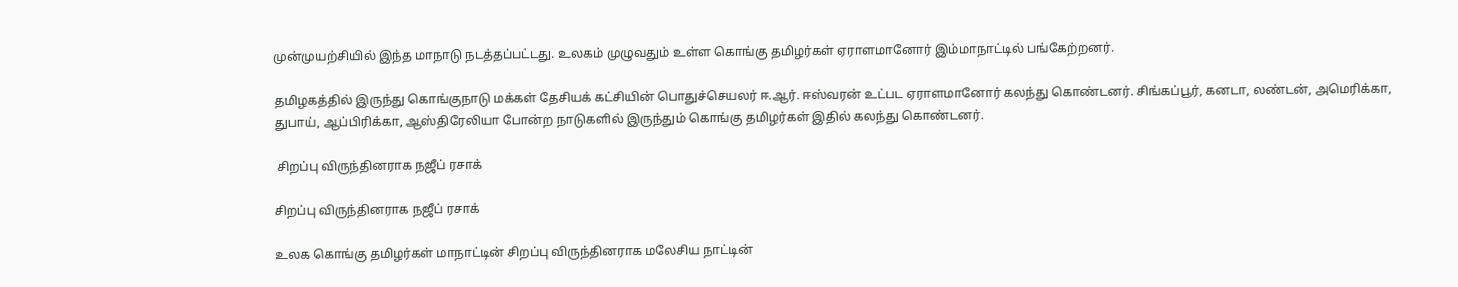முன்முயற்சியில் இந்த மாநாடு நடத்தப்பட்டது. உலகம் முழுவதும் உள்ள கொங்கு தமிழர்கள் ஏராளமானோர் இம்மாநாட்டில் பங்கேற்றனர்.

தமிழகத்தில் இருந்து கொங்குநாடு மக்கள் தேசியக் கட்சியின் பொதுச்செயலர் ஈ.ஆர். ஈஸ்வரன் உட்பட ஏராளமானோர் கலந்து கொண்டனர். சிங்கப்பூர், கனடா, லண்டன், அமெரிக்கா, துபாய், ஆப்பிரிக்கா, ஆஸ்திரேலியா போன்ற நாடுகளில் இருந்தும் கொங்கு தமிழர்கள் இதில் கலந்து கொண்டனர்.

 சிறப்பு விருந்தினராக நஜீப் ரசாக்

சிறப்பு விருந்தினராக நஜீப் ரசாக்

உலக கொங்கு தமிழர்கள் மாநாட்டின் சிறப்பு விருந்தினராக மலேசிய நாட்டின்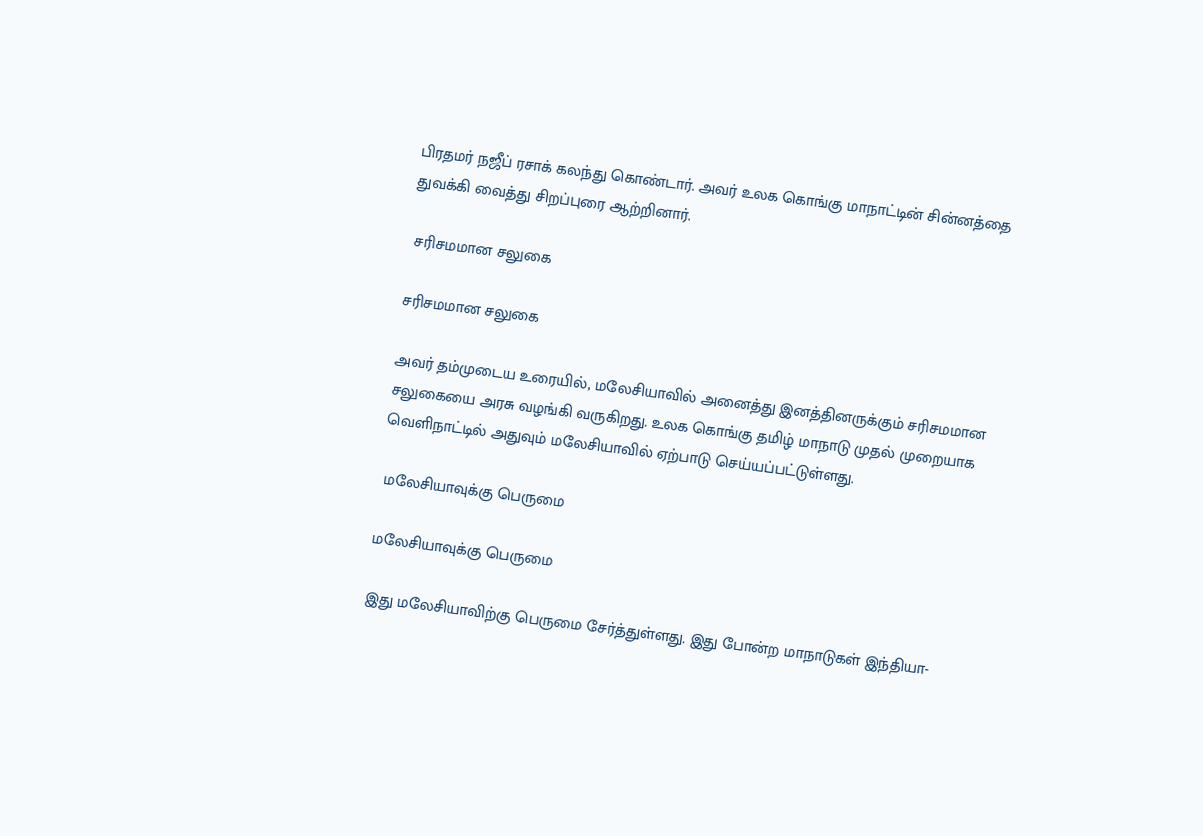பிரதமர் நஜீப் ரசாக் கலந்து கொண்டார். அவர் உலக கொங்கு மாநாட்டின் சின்னத்தை துவக்கி வைத்து சிறப்புரை ஆற்றினார்.

 சரிசமமான சலுகை

சரிசமமான சலுகை

அவர் தம்முடைய உரையில், மலேசியாவில் அனைத்து இனத்தினருக்கும் சரிசமமான சலுகையை அரசு வழங்கி வருகிறது. உலக கொங்கு தமிழ் மாநாடு முதல் முறையாக வெளிநாட்டில் அதுவும் மலேசியாவில் ஏற்பாடு செய்யப்பட்டுள்ளது.

 மலேசியாவுக்கு பெருமை

மலேசியாவுக்கு பெருமை

இது மலேசியாவிற்கு பெருமை சேர்த்துள்ளது. இது போன்ற மாநாடுகள் இந்தியா-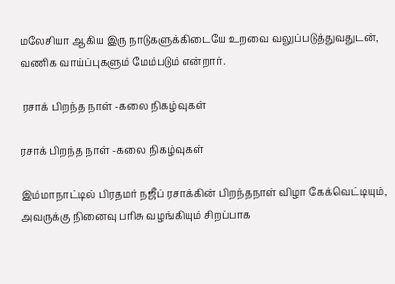மலேசியா ஆகிய இரு நாடுகளுக்கிடையே உறவை வலுப்படுத்துவதுடன், வணிக வாய்ப்புகளும் மேம்படும் என்றார்.

 ரசாக் பிறந்த நாள் -கலை நிகழ்வுகள்

ரசாக் பிறந்த நாள் -கலை நிகழ்வுகள்

இம்மாநாட்டில் பிரதமர் நஜீப் ரசாக்கின் பிறந்தநாள் விழா கேக்வெட்டியும், அவருக்கு நினைவு பரிசு வழங்கியும் சிறப்பாக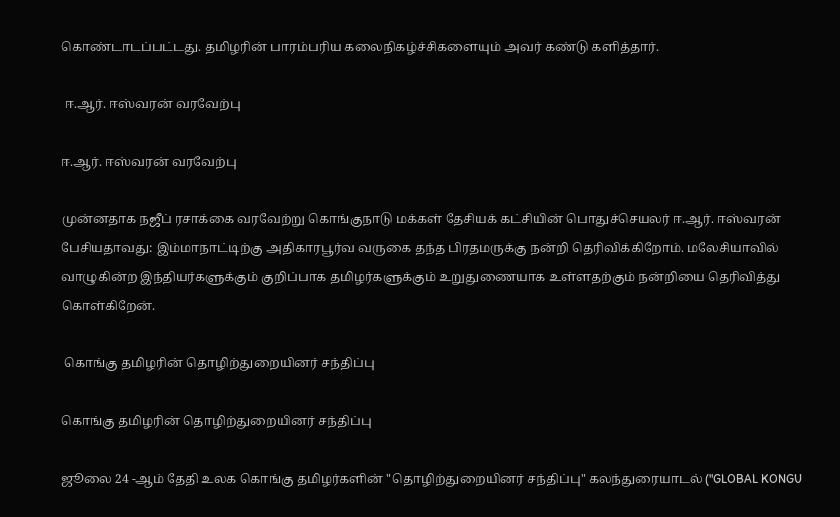கொண்டாடப்பட்டது. தமிழரின் பாரம்பரிய கலைநிகழ்ச்சிகளையும் அவர் கண்டு களித்தார்.

 ஈ.ஆர். ஈஸ்வரன் வரவேற்பு

ஈ.ஆர். ஈஸ்வரன் வரவேற்பு

முன்னதாக நஜீப் ரசாக்கை வரவேற்று கொங்குநாடு மக்கள் தேசியக் கட்சியின் பொதுச்செயலர் ஈ.ஆர். ஈஸ்வரன் பேசியதாவது: இம்மாநாட்டிற்கு அதிகாரபூர்வ வருகை தந்த பிரதமருக்கு நன்றி தெரிவிக்கிறோம். மலேசியாவில் வாழுகின்ற இந்தியர்களுக்கும் குறிப்பாக தமிழர்களுக்கும் உறுதுணையாக உள்ளதற்கும் நன்றியை தெரிவித்து கொள்கிறேன்.

 கொங்கு தமிழரின் தொழிற்துறையினர் சந்திப்பு

கொங்கு தமிழரின் தொழிற்துறையினர் சந்திப்பு

ஜூலை 24 -ஆம் தேதி உலக கொங்கு தமிழர்களின் "தொழிற்துறையினர் சந்திப்பு" கலந்துரையாடல் ("GLOBAL KONGU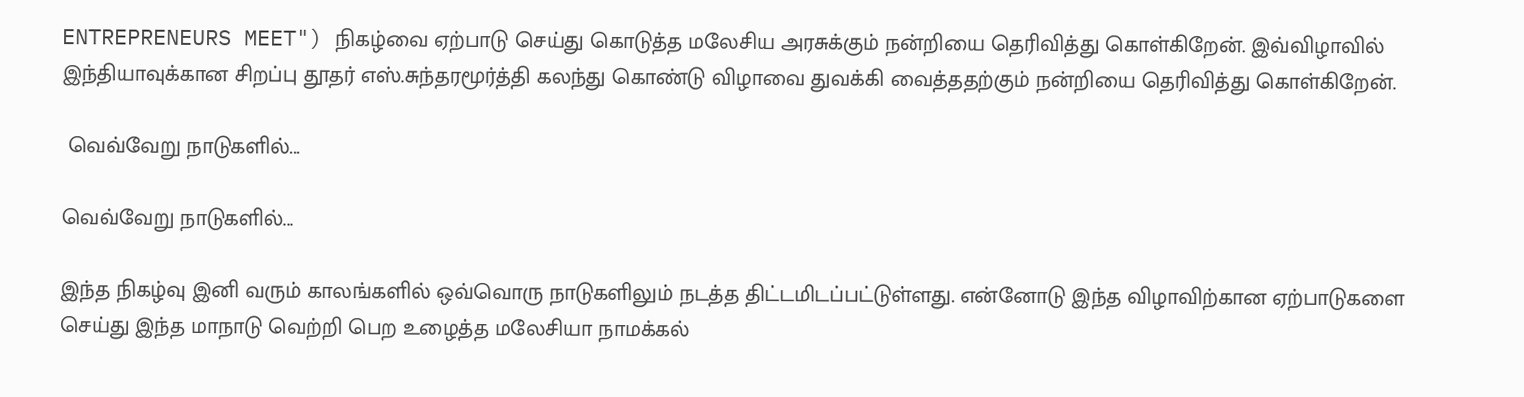ENTREPRENEURS MEET") நிகழ்வை ஏற்பாடு செய்து கொடுத்த மலேசிய அரசுக்கும் நன்றியை தெரிவித்து கொள்கிறேன். இவ்விழாவில் இந்தியாவுக்கான சிறப்பு தூதர் எஸ்.சுந்தரமூர்த்தி கலந்து கொண்டு விழாவை துவக்கி வைத்ததற்கும் நன்றியை தெரிவித்து கொள்கிறேன்.

 வெவ்வேறு நாடுகளில்...

வெவ்வேறு நாடுகளில்...

இந்த நிகழ்வு இனி வரும் காலங்களில் ஒவ்வொரு நாடுகளிலும் நடத்த திட்டமிடப்பட்டுள்ளது. என்னோடு இந்த விழாவிற்கான ஏற்பாடுகளை செய்து இந்த மாநாடு வெற்றி பெற உழைத்த மலேசியா நாமக்கல்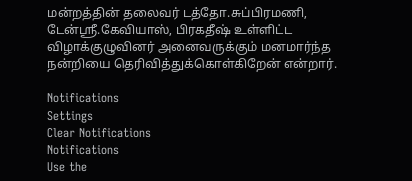மன்றத்தின் தலைவர் டத்தோ.சுப்பிரமணி, டேன்ஸ்ரீ.கேவியாஸ், பிரகதீஷ் உள்ளிட்ட விழாக்குழுவினர் அனைவருக்கும் மனமார்ந்த நன்றியை தெரிவித்துக்கொள்கிறேன் என்றார்.

Notifications
Settings
Clear Notifications
Notifications
Use the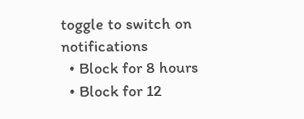toggle to switch on notifications
  • Block for 8 hours
  • Block for 12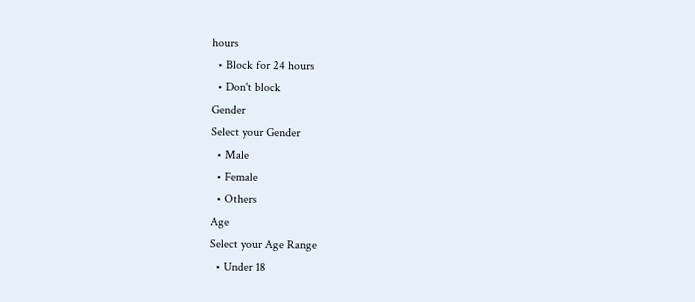hours
  • Block for 24 hours
  • Don't block
Gender
Select your Gender
  • Male
  • Female
  • Others
Age
Select your Age Range
  • Under 18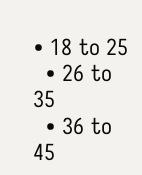• 18 to 25
  • 26 to 35
  • 36 to 45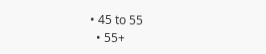• 45 to 55
  • 55+